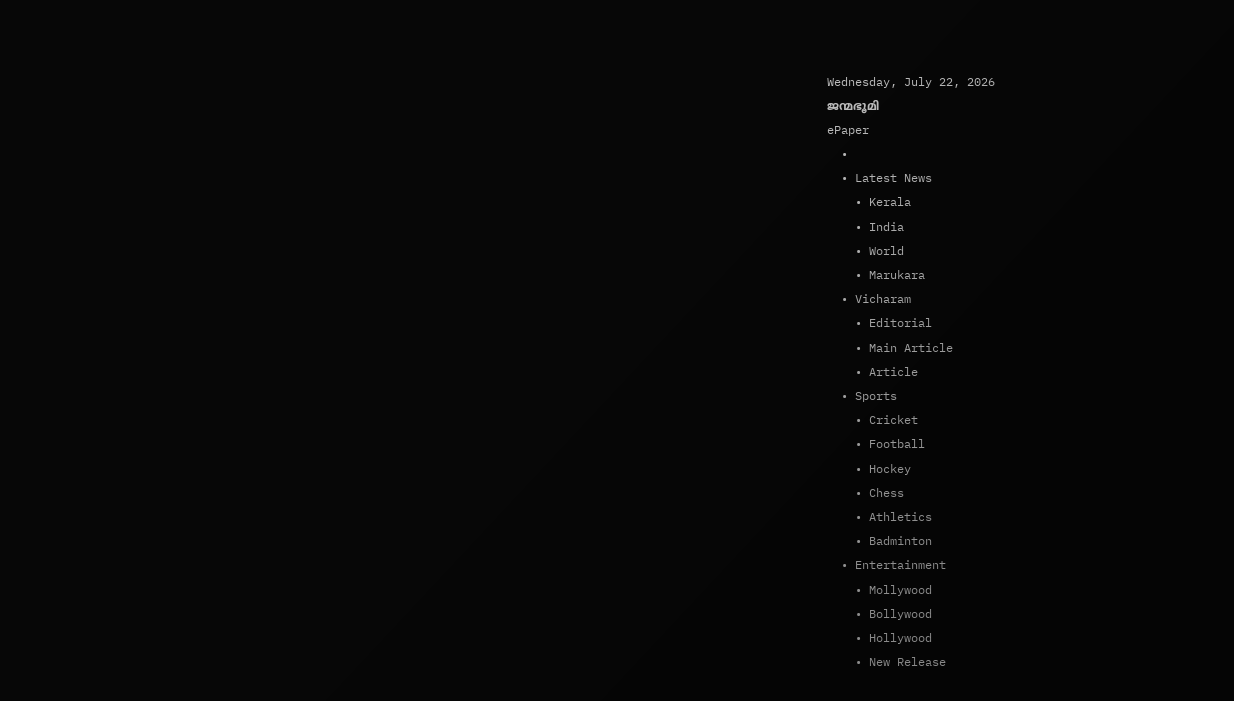Wednesday, July 22, 2026
ജന്മഭൂമി
ePaper
  •
  • Latest News
    • Kerala
    • India
    • World
    • Marukara
  • Vicharam
    • Editorial
    • Main Article
    • Article
  • Sports
    • Cricket
    • Football
    • Hockey
    • Chess
    • Athletics
    • Badminton
  • Entertainment
    • Mollywood
    • Bollywood
    • Hollywood
    • New Release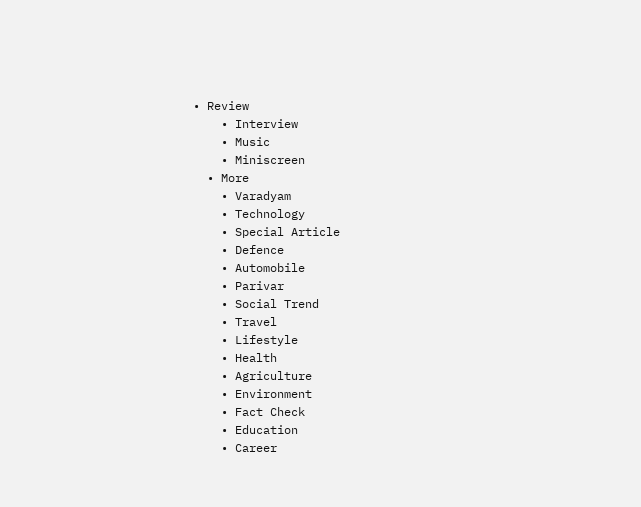• Review
    • Interview
    • Music
    • Miniscreen
  • More
    • Varadyam
    • Technology
    • Special Article
    • Defence
    • Automobile
    • Parivar
    • Social Trend
    • Travel
    • Lifestyle
    • Health
    • Agriculture
    • Environment
    • Fact Check
    • Education
    • Career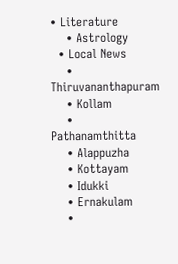• Literature
    • Astrology
  • Local News
    • Thiruvananthapuram
    • Kollam
    • Pathanamthitta
    • Alappuzha
    • Kottayam
    • Idukki
    • Ernakulam
    •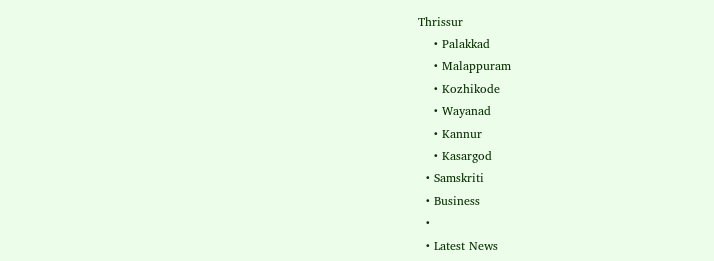Thrissur
    • Palakkad
    • Malappuram
    • Kozhikode
    • Wayanad
    • Kannur
    • Kasargod
  • Samskriti
  • Business
  •
  • Latest News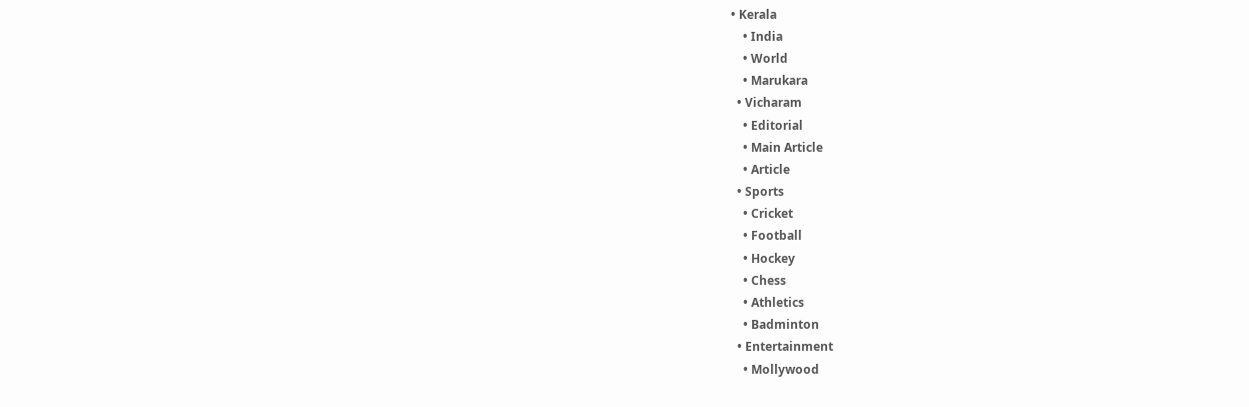• Kerala
    • India
    • World
    • Marukara
  • Vicharam
    • Editorial
    • Main Article
    • Article
  • Sports
    • Cricket
    • Football
    • Hockey
    • Chess
    • Athletics
    • Badminton
  • Entertainment
    • Mollywood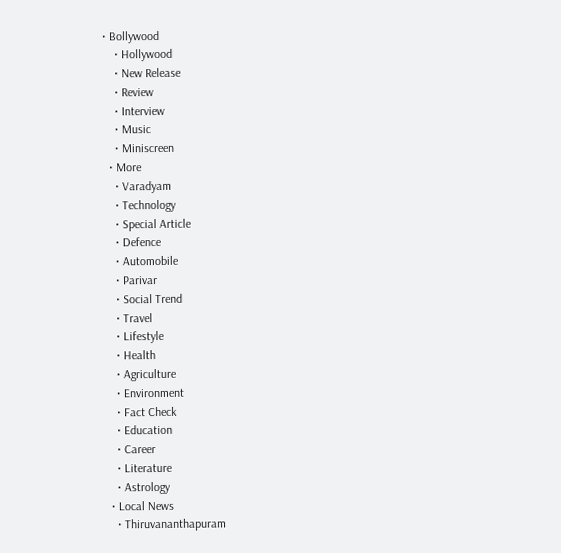• Bollywood
    • Hollywood
    • New Release
    • Review
    • Interview
    • Music
    • Miniscreen
  • More
    • Varadyam
    • Technology
    • Special Article
    • Defence
    • Automobile
    • Parivar
    • Social Trend
    • Travel
    • Lifestyle
    • Health
    • Agriculture
    • Environment
    • Fact Check
    • Education
    • Career
    • Literature
    • Astrology
  • Local News
    • Thiruvananthapuram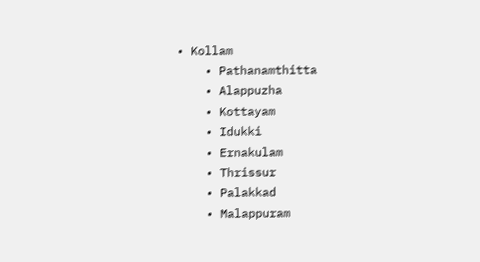• Kollam
    • Pathanamthitta
    • Alappuzha
    • Kottayam
    • Idukki
    • Ernakulam
    • Thrissur
    • Palakkad
    • Malappuram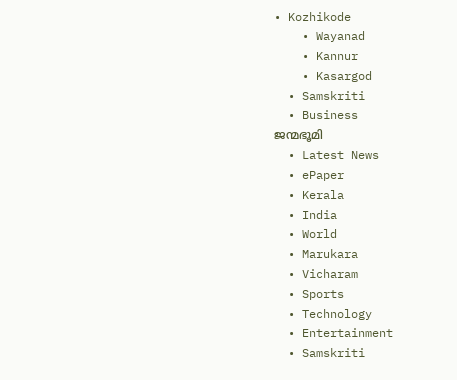• Kozhikode
    • Wayanad
    • Kannur
    • Kasargod
  • Samskriti
  • Business
ജന്മഭൂമി
  • Latest News
  • ePaper
  • Kerala
  • India
  • World
  • Marukara
  • Vicharam
  • Sports
  • Technology
  • Entertainment
  • Samskriti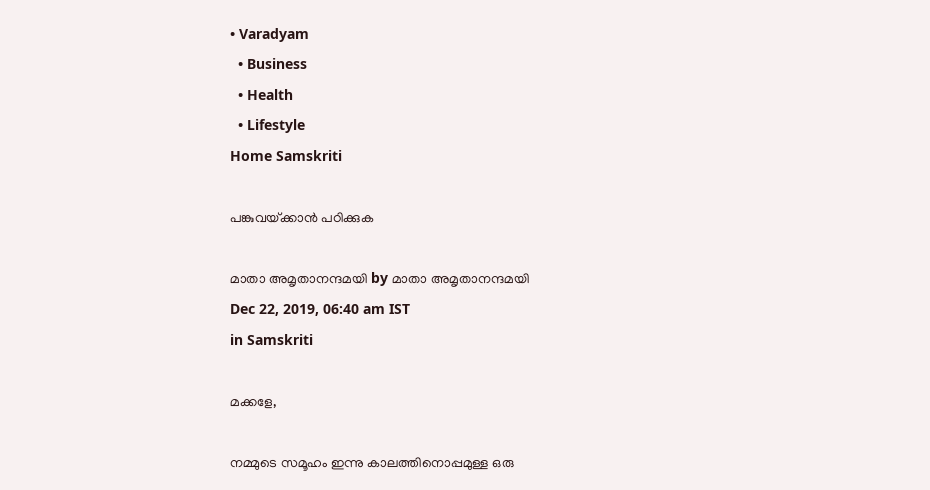• Varadyam
  • Business
  • Health
  • Lifestyle
Home Samskriti

പങ്കുവയ്‌ക്കാന്‍ പഠിക്കുക

മാതാ അമൃതാനന്ദമയി by മാതാ അമൃതാനന്ദമയി
Dec 22, 2019, 06:40 am IST
in Samskriti

മക്കളേ,

നമ്മുടെ സമൂഹം ഇന്നു കാലത്തിനൊപ്പമുള്ള ഒരു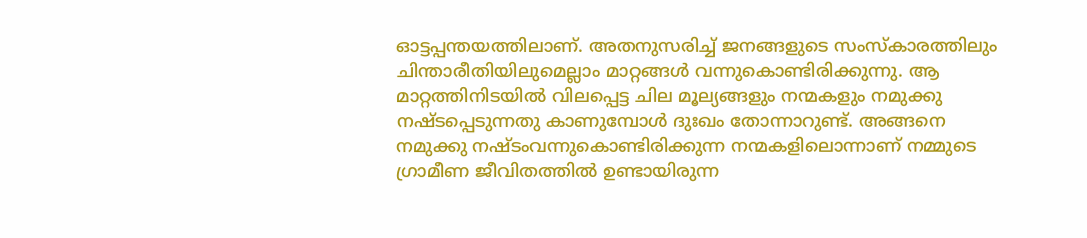ഓട്ടപ്പന്തയത്തിലാണ്. അതനുസരിച്ച് ജനങ്ങളുടെ സംസ്‌കാരത്തിലും ചിന്താരീതിയിലുമെല്ലാം മാറ്റങ്ങള്‍ വന്നുകൊണ്ടിരിക്കുന്നു. ആ മാറ്റത്തിനിടയില്‍ വിലപ്പെട്ട ചില മൂല്യങ്ങളും നന്മകളും നമുക്കു നഷ്ടപ്പെടുന്നതു കാണുമ്പോള്‍ ദുഃഖം തോന്നാറുണ്ട്. അങ്ങനെ നമുക്കു നഷ്ടംവന്നുകൊണ്ടിരിക്കുന്ന നന്മകളിലൊന്നാണ് നമ്മുടെ ഗ്രാമീണ ജീവിതത്തില്‍ ഉണ്ടായിരുന്ന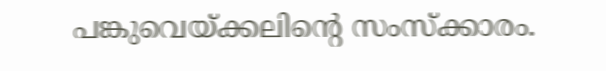പങ്കുവെയ്‌ക്കലിന്റെ സംസ്‌ക്കാരം.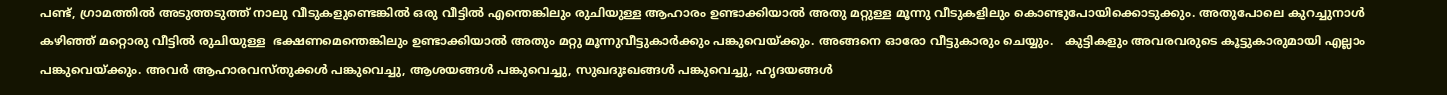പണ്ട്, ഗ്രാമത്തില്‍ അടുത്തടുത്ത് നാലു വീടുകളുണ്ടെങ്കില്‍ ഒരു വീട്ടില്‍ എന്തെങ്കിലും രുചിയുള്ള ആഹാരം ഉണ്ടാക്കിയാല്‍ അതു മറ്റുള്ള മൂന്നു വീടുകളിലും കൊണ്ടുപോയിക്കൊടുക്കും. അതുപോലെ കുറച്ചുനാള്‍ കഴിഞ്ഞ് മറ്റൊരു വീട്ടില്‍ രുചിയുള്ള  ഭക്ഷണമെന്തെങ്കിലും ഉണ്ടാക്കിയാല്‍ അതും മറ്റു മൂന്നുവീട്ടുകാര്‍ക്കും പങ്കുവെയ്‌ക്കും. അങ്ങനെ ഓരോ വീട്ടുകാരും ചെയ്യും.   കുട്ടികളും അവരവരുടെ കൂട്ടുകാരുമായി എല്ലാം പങ്കുവെയ്‌ക്കും. അവര്‍ ആഹാരവസ്തുക്കള്‍ പങ്കുവെച്ചു, ആശയങ്ങള്‍ പങ്കുവെച്ചു, സുഖദുഃഖങ്ങള്‍ പങ്കുവെച്ചു, ഹൃദയങ്ങള്‍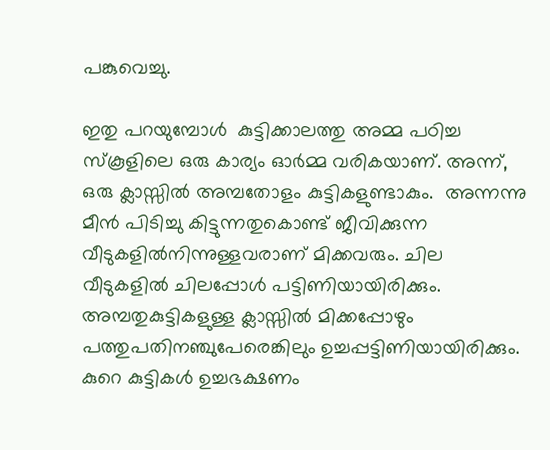പങ്കുവെച്ചു.

ഇതു പറയുമ്പോള്‍  കുട്ടിക്കാലത്തു അമ്മ പഠിച്ച സ്‌കൂളിലെ ഒരു കാര്യം ഓര്‍മ്മ വരികയാണ്. അന്ന്, ഒരു ക്ലാസ്സില്‍ അമ്പതോളം കുട്ടികളുണ്ടാകും.  അന്നന്നു മീന്‍ പിടിച്ചു കിട്ടുന്നതുകൊണ്ട് ജീവിക്കുന്ന വീടുകളില്‍നിന്നുള്ളവരാണ് മിക്കവരും. ചില വീടുകളില്‍ ചിലപ്പോള്‍ പട്ടിണിയായിരിക്കും.  അമ്പതുകുട്ടികളുള്ള ക്ലാസ്സില്‍ മിക്കപ്പോഴും പത്തുപതിനഞ്ചുപേരെങ്കിലും ഉച്ചപ്പട്ടിണിയായിരിക്കും. കുറെ കുട്ടികള്‍ ഉച്ചഭക്ഷണം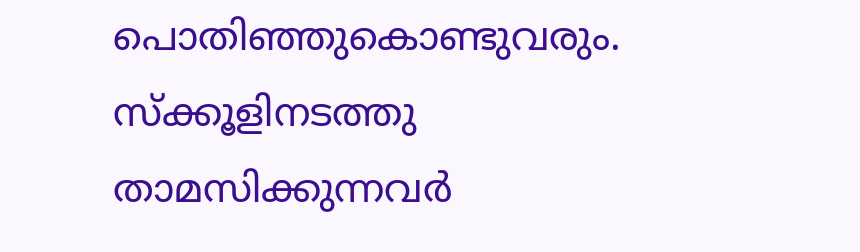പൊതിഞ്ഞുകൊണ്ടുവരും. സ്‌ക്കൂളിനടത്തു താമസിക്കുന്നവര്‍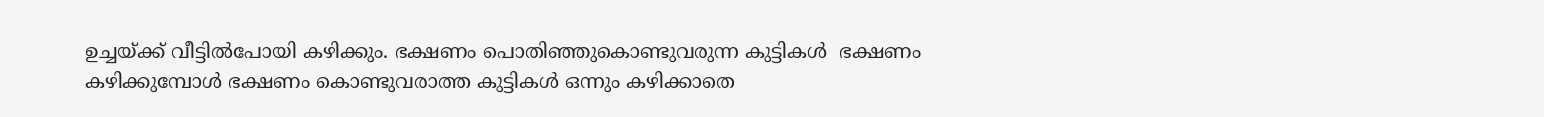ഉച്ചയ്‌ക്ക് വീട്ടില്‍പോയി കഴിക്കും. ഭക്ഷണം പൊതിഞ്ഞുകൊണ്ടുവരുന്ന കുട്ടികള്‍  ഭക്ഷണം കഴിക്കുമ്പോള്‍ ഭക്ഷണം കൊണ്ടുവരാത്ത കുട്ടികള്‍ ഒന്നും കഴിക്കാതെ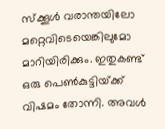സ്‌ക്കൂള്‍ വരാന്തയിലോ മറ്റെവിടെയെങ്കിലുമോ മാറിയിരിക്കും. ഇതുകണ്ട്  ഒരു പെണ്‍കുട്ടിയ്‌ക്ക് വിഷമം തോന്നി. അവള്‍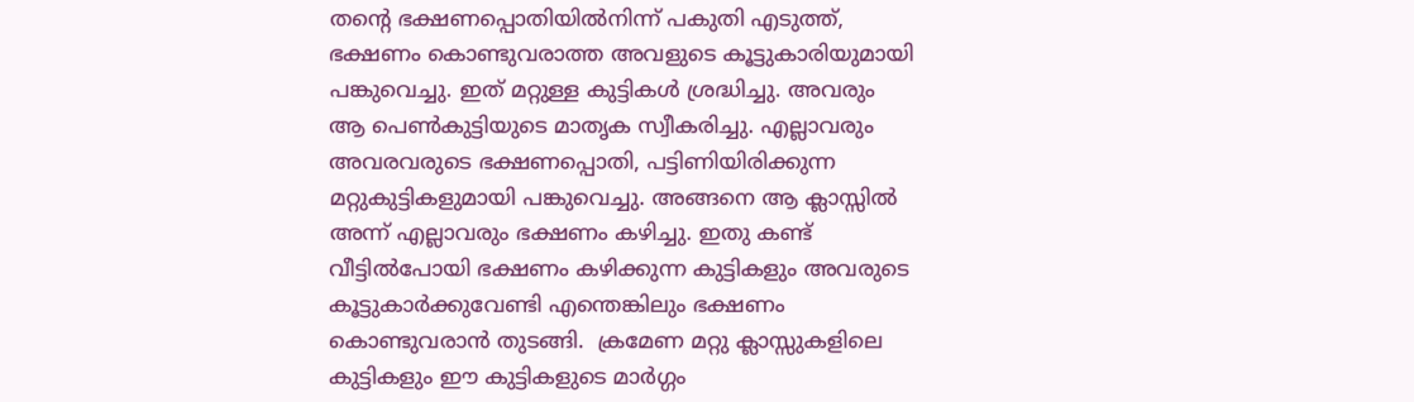തന്റെ ഭക്ഷണപ്പൊതിയില്‍നിന്ന് പകുതി എടുത്ത്, ഭക്ഷണം കൊണ്ടുവരാത്ത അവളുടെ കൂട്ടുകാരിയുമായി പങ്കുവെച്ചു. ഇത് മറ്റുള്ള കുട്ടികള്‍ ശ്രദ്ധിച്ചു. അവരും ആ പെണ്‍കുട്ടിയുടെ മാതൃക സ്വീകരിച്ചു. എല്ലാവരും അവരവരുടെ ഭക്ഷണപ്പൊതി, പട്ടിണിയിരിക്കുന്ന  മറ്റുകുട്ടികളുമായി പങ്കുവെച്ചു. അങ്ങനെ ആ ക്ലാസ്സില്‍ അന്ന് എല്ലാവരും ഭക്ഷണം കഴിച്ചു. ഇതു കണ്ട് വീട്ടില്‍പോയി ഭക്ഷണം കഴിക്കുന്ന കുട്ടികളും അവരുടെ കൂട്ടുകാര്‍ക്കുവേണ്ടി എന്തെങ്കിലും ഭക്ഷണം കൊണ്ടുവരാന്‍ തുടങ്ങി.  ക്രമേണ മറ്റു ക്ലാസ്സുകളിലെ കുട്ടികളും ഈ കുട്ടികളുടെ മാര്‍ഗ്ഗം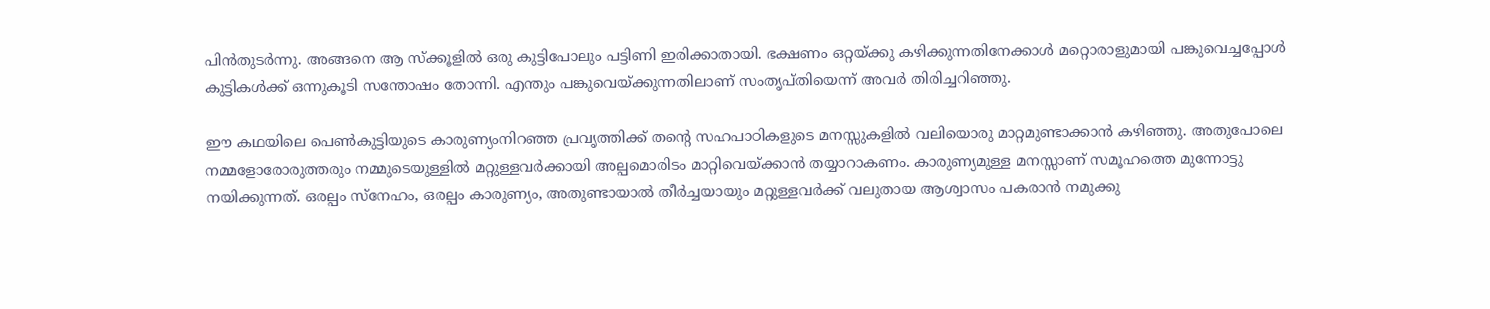പിന്‍തുടര്‍ന്നു. അങ്ങനെ ആ സ്‌ക്കൂളില്‍ ഒരു കുട്ടിപോലും പട്ടിണി ഇരിക്കാതായി. ഭക്ഷണം ഒറ്റയ്‌ക്കു കഴിക്കുന്നതിനേക്കാള്‍ മറ്റൊരാളുമായി പങ്കുവെച്ചപ്പോള്‍ കുട്ടികള്‍ക്ക് ഒന്നുകൂടി സന്തോഷം തോന്നി. എന്തും പങ്കുവെയ്‌ക്കുന്നതിലാണ് സംതൃപ്തിയെന്ന് അവര്‍ തിരിച്ചറിഞ്ഞു.

ഈ കഥയിലെ പെണ്‍കുട്ടിയുടെ കാരുണ്യംനിറഞ്ഞ പ്രവൃത്തിക്ക് തന്റെ സഹപാഠികളുടെ മനസ്സുകളില്‍ വലിയൊരു മാറ്റമുണ്ടാക്കാന്‍ കഴിഞ്ഞു. അതുപോലെ നമ്മളോരോരുത്തരും നമ്മുടെയുള്ളില്‍ മറ്റുള്ളവര്‍ക്കായി അല്പമൊരിടം മാറ്റിവെയ്‌ക്കാന്‍ തയ്യാറാകണം. കാരുണ്യമുള്ള മനസ്സാണ് സമൂഹത്തെ മുന്നോട്ടു നയിക്കുന്നത്. ഒരല്പം സ്‌നേഹം, ഒരല്പം കാരുണ്യം, അതുണ്ടായാല്‍ തീര്‍ച്ചയായും മറ്റുള്ളവര്‍ക്ക് വലുതായ ആശ്വാസം പകരാന്‍ നമുക്കു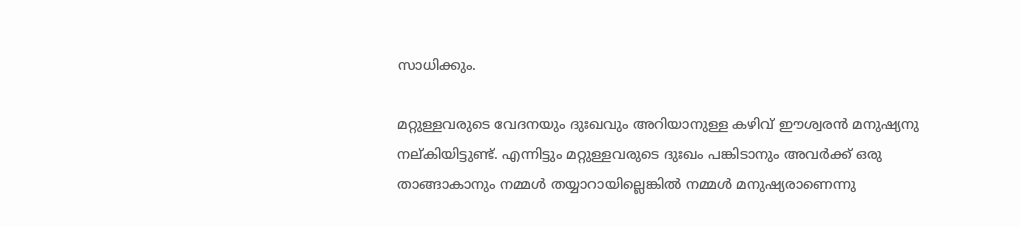സാധിക്കും.

മറ്റുള്ളവരുടെ വേദനയും ദുഃഖവും അറിയാനുള്ള കഴിവ് ഈശ്വരന്‍ മനുഷ്യനു നല്കിയിട്ടുണ്ട്. എന്നിട്ടും മറ്റുള്ളവരുടെ ദുഃഖം പങ്കിടാനും അവര്‍ക്ക് ഒരു താങ്ങാകാനും നമ്മള്‍ തയ്യാറായില്ലെങ്കില്‍ നമ്മള്‍ മനുഷ്യരാണെന്നു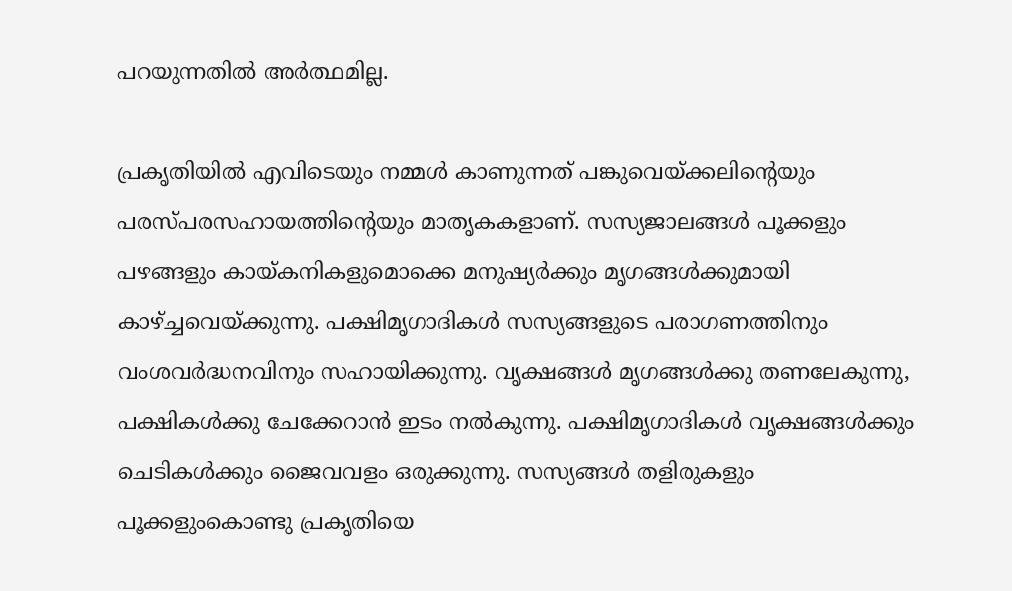പറയുന്നതില്‍ അര്‍ത്ഥമില്ല.

പ്രകൃതിയില്‍ എവിടെയും നമ്മള്‍ കാണുന്നത് പങ്കുവെയ്‌ക്കലിന്റെയും പരസ്പരസഹായത്തിന്റെയും മാതൃകകളാണ്. സസ്യജാലങ്ങള്‍ പൂക്കളും പഴങ്ങളും കായ്‌കനികളുമൊക്കെ മനുഷ്യര്‍ക്കും മൃഗങ്ങള്‍ക്കുമായി കാഴ്‌ച്ചവെയ്‌ക്കുന്നു. പക്ഷിമൃഗാദികള്‍ സസ്യങ്ങളുടെ പരാഗണത്തിനും വംശവര്‍ദ്ധനവിനും സഹായിക്കുന്നു. വൃക്ഷങ്ങള്‍ മൃഗങ്ങള്‍ക്കു തണലേകുന്നു, പക്ഷികള്‍ക്കു ചേക്കേറാന്‍ ഇടം നല്‍കുന്നു. പക്ഷിമൃഗാദികള്‍ വൃക്ഷങ്ങള്‍ക്കും ചെടികള്‍ക്കും ജൈവവളം ഒരുക്കുന്നു. സസ്യങ്ങള്‍ തളിരുകളും പൂക്കളുംകൊണ്ടു പ്രകൃതിയെ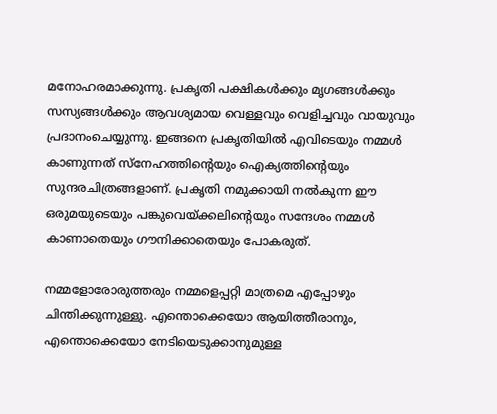മനോഹരമാക്കുന്നു. പ്രകൃതി പക്ഷികള്‍ക്കും മൃഗങ്ങള്‍ക്കും സസ്യങ്ങള്‍ക്കും ആവശ്യമായ വെള്ളവും വെളിച്ചവും വായുവും പ്രദാനംചെയ്യുന്നു. ഇങ്ങനെ പ്രകൃതിയില്‍ എവിടെയും നമ്മള്‍ കാണുന്നത് സ്‌നേഹത്തിന്റെയും ഐക്യത്തിന്റെയും സുന്ദരചിത്രങ്ങളാണ്. പ്രകൃതി നമുക്കായി നല്‍കുന്ന ഈ ഒരുമയുടെയും പങ്കുവെയ്‌ക്കലിന്റെയും സന്ദേശം നമ്മള്‍ കാണാതെയും ഗൗനിക്കാതെയും പോകരുത്.

നമ്മളോരോരുത്തരും നമ്മളെപ്പറ്റി മാത്രമെ എപ്പോഴും ചിന്തിക്കുന്നുള്ളു. എന്തൊക്കെയോ ആയിത്തീരാനും, എന്തൊക്കെയോ നേടിയെടുക്കാനുമുള്ള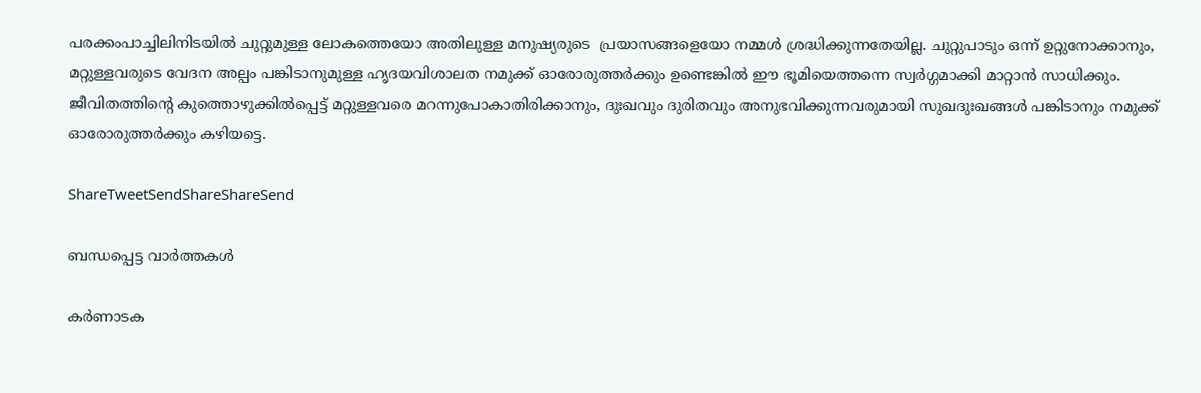പരക്കംപാച്ചിലിനിടയില്‍ ചുറ്റുമുള്ള ലോകത്തെയോ അതിലുള്ള മനുഷ്യരുടെ  പ്രയാസങ്ങളെയോ നമ്മള്‍ ശ്രദ്ധിക്കുന്നതേയില്ല. ചുറ്റുപാടും ഒന്ന് ഉറ്റുനോക്കാനും, മറ്റുള്ളവരുടെ വേദന അല്പം പങ്കിടാനുമുള്ള ഹൃദയവിശാലത നമുക്ക് ഓരോരുത്തര്‍ക്കും ഉണ്ടെങ്കില്‍ ഈ ഭൂമിയെത്തന്നെ സ്വര്‍ഗ്ഗമാക്കി മാറ്റാന്‍ സാധിക്കും. ജീവിതത്തിന്റെ കുത്തൊഴുക്കില്‍പ്പെട്ട് മറ്റുള്ളവരെ മറന്നുപോകാതിരിക്കാനും, ദുഃഖവും ദുരിതവും അനുഭവിക്കുന്നവരുമായി സുഖദുഃഖങ്ങള്‍ പങ്കിടാനും നമുക്ക് ഓരോരുത്തര്‍ക്കും കഴിയട്ടെ.

ShareTweetSendShareShareSend

ബന്ധപ്പെട്ട വാര്‍ത്തകള്‍

കർണാടക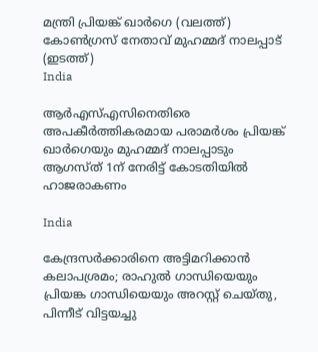മന്ത്രി പ്രിയങ്ക് ഖാർഗെ (വലത്ത്) കോൺഗ്രസ് നേതാവ് മുഹമ്മദ് നാലപ്പാട് (ഇടത്ത്)
India

ആര്‍എസ്എസിനെതിരെ അപകീര്‍ത്തികരമായ പരാമര്‍ശം പ്രിയങ്ക് ഖാര്‍ഗെയും മുഹമ്മദ് നാലപ്പാടും ആഗസ്ത് 1ന് നേരിട്ട് കോടതിയില്‍ ഹാജരാകണം

India

കേന്ദ്രസര്‍ക്കാരിനെ അട്ടിമറിക്കാന്‍ കലാപശ്രമം; രാഹുല്‍ ഗാന്ധിയെയും പ്രിയങ്ക ഗാന്ധിയെയും അറസ്റ്റ് ചെയ്തു, പിന്നീട് വിട്ടയച്ചു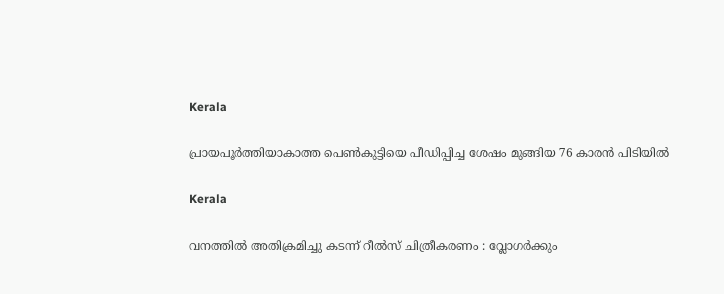Kerala

പ്രായപൂര്‍ത്തിയാകാത്ത പെണ്‍കുട്ടിയെ പീഡിപ്പിച്ച ശേഷം മുങ്ങിയ 76 കാരന്‍ പിടിയില്‍

Kerala

വനത്തില്‍ അതിക്രമിച്ചു കടന്ന് റീല്‍സ് ചിത്രീകരണം : വ്ലോഗര്‍ക്കും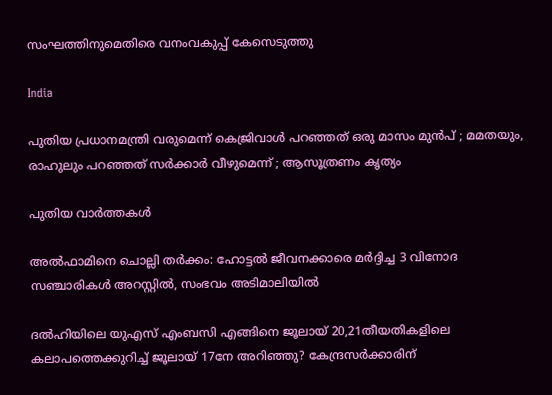സംഘത്തിനുമെതിരെ വനംവകുപ്പ് കേസെടുത്തു

India

പുതിയ പ്രധാനമന്ത്രി വരുമെന്ന് കെജ്രിവാൾ പറഞ്ഞത് ഒരു മാസം മുൻപ് ; മമതയും, രാഹുലും പറഞ്ഞത് സർക്കാർ വീഴുമെന്ന് ; ആസൂത്രണം കൃത്യം

പുതിയ വാര്‍ത്തകള്‍

അല്‍ഫാമിനെ ചൊല്ലി തര്‍ക്കം: ഹോട്ടല്‍ ജീവനക്കാരെ മര്‍ദ്ദിച്ച 3 വിനോദ സഞ്ചാരികള്‍ അറസ്റ്റില്‍, സംഭവം അടിമാലിയില്‍

ദല്‍ഹിയിലെ യുഎസ് എംബസി എങ്ങിനെ ജൂലായ് 20,21തീയതികളിലെ കലാപത്തെക്കുറിച്ച് ജൂലായ് 17നേ അറിഞ്ഞു? കേന്ദ്രസര്‍ക്കാരിന്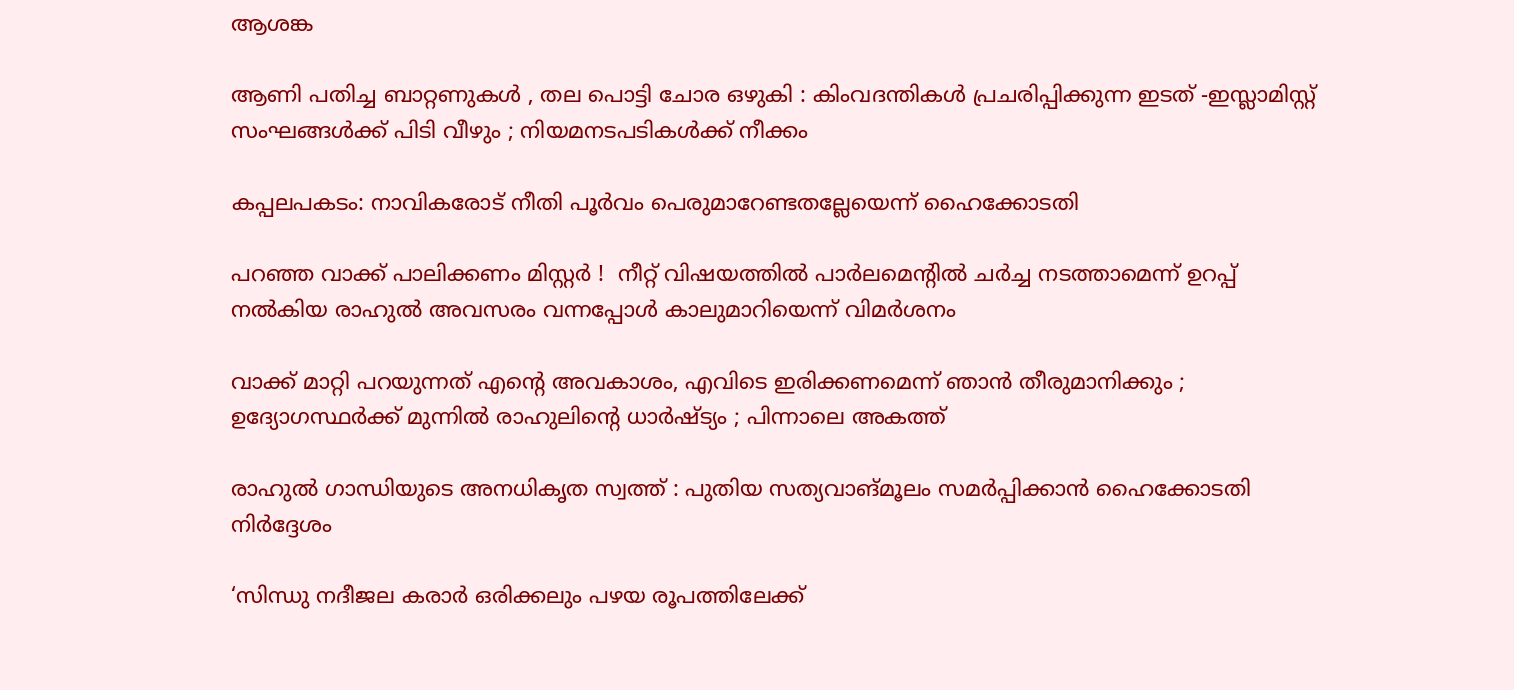ആശങ്ക

ആണി പതിച്ച ബാറ്റണുകൾ , തല പൊട്ടി ചോര ഒഴുകി : കിംവദന്തികൾ പ്രചരിപ്പിക്കുന്ന ഇടത് -ഇസ്ലാമിസ്റ്റ് സംഘങ്ങൾക്ക് പിടി വീഴും ; നിയമനടപടികൾക്ക് നീക്കം

കപ്പലപകടം: നാവികരോട് നീതി പൂര്‍വം പെരുമാറേണ്ടതല്ലേയെന്ന് ഹൈക്കോടതി

പറഞ്ഞ വാക്ക് പാലിക്കണം മിസ്റ്റർ !  നീറ്റ് വിഷയത്തിൽ പാർലമെന്റിൽ ചർച്ച നടത്താമെന്ന് ഉറപ്പ് നൽകിയ രാഹുൽ അവസരം വന്നപ്പോൾ കാലുമാറിയെന്ന് വിമർശനം

വാക്ക് മാറ്റി പറയുന്നത് എന്റെ അവകാശം, എവിടെ ഇരിക്കണമെന്ന് ഞാൻ തീരുമാനിക്കും ; ഉദ്യോഗസ്ഥർക്ക് മുന്നിൽ രാഹുലിന്റെ ധാർഷ്ട്യം ; പിന്നാലെ അകത്ത്

രാഹുല്‍ ഗാന്ധിയുടെ അനധികൃത സ്വത്ത് : പുതിയ സത്യവാങ്മൂലം സമര്‍പ്പിക്കാന്‍ ഹൈക്കോടതി നിര്‍ദ്ദേശം

‘സിന്ധു നദീജല കരാർ ഒരിക്കലും പഴയ രൂപത്തിലേക്ക്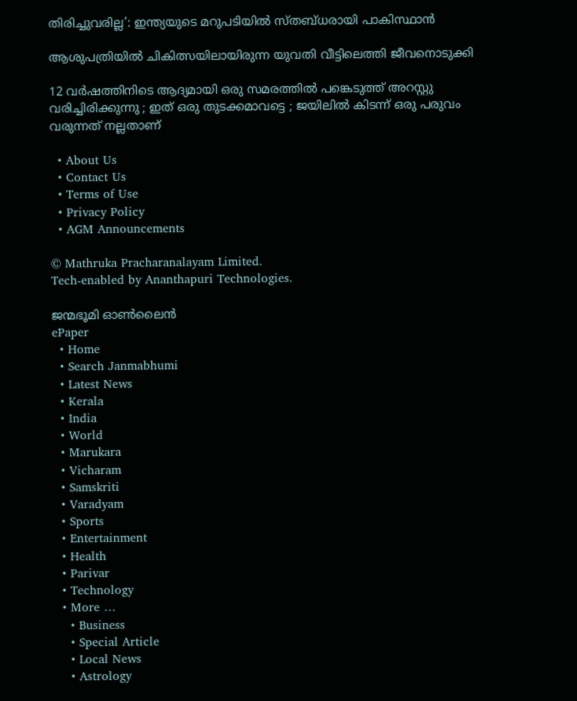തിരിച്ചുവരില്ല’: ഇന്ത്യയുടെ മറുപടിയിൽ സ്തബ്ധരായി പാകിസ്ഥാൻ

ആശുപത്രിയില്‍ ചികിത്സയിലായിരുന്ന യുവതി വീട്ടിലെത്തി ജീവനൊടുക്കി

12 വർഷത്തിനിടെ ആദ്യമായി ഒരു സമരത്തിൽ പങ്കെടുത്ത് അറസ്റ്റു വരിച്ചിരിക്കുന്നു ; ഇത് ഒരു തുടക്കമാവട്ടെ ; ജയിലിൽ കിടന്ന് ഒരു പരുവം വരുന്നത് നല്ലതാണ്

  • About Us
  • Contact Us
  • Terms of Use
  • Privacy Policy
  • AGM Announcements

© Mathruka Pracharanalayam Limited.
Tech-enabled by Ananthapuri Technologies.

ജന്മഭൂമി ഓണ്‍ലൈന്‍
ePaper
  • Home
  • Search Janmabhumi
  • Latest News
  • Kerala
  • India
  • World
  • Marukara
  • Vicharam
  • Samskriti
  • Varadyam
  • Sports
  • Entertainment
  • Health
  • Parivar
  • Technology
  • More …
    • Business
    • Special Article
    • Local News
    • Astrology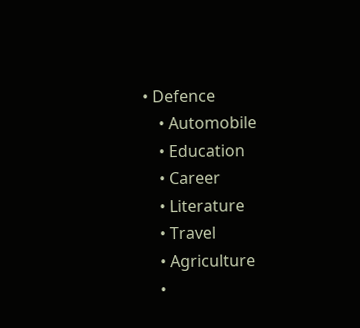• Defence
    • Automobile
    • Education
    • Career
    • Literature
    • Travel
    • Agriculture
    •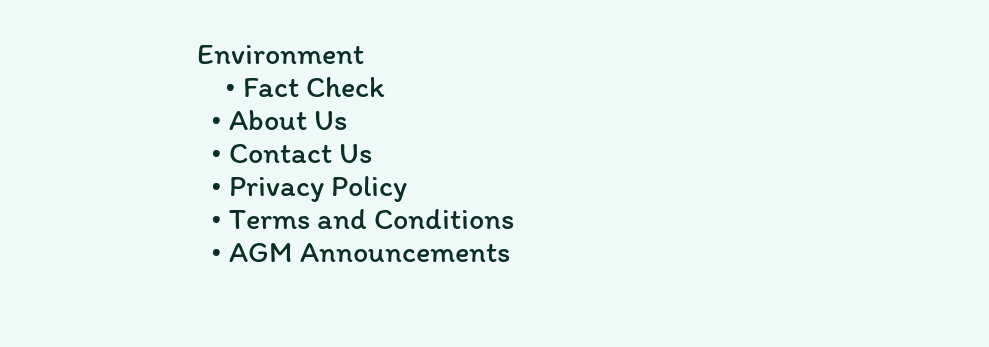Environment
    • Fact Check
  • About Us
  • Contact Us
  • Privacy Policy
  • Terms and Conditions
  • AGM Announcements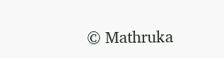© Mathruka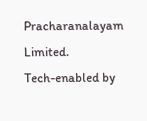Pracharanalayam Limited.
Tech-enabled by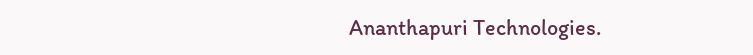Ananthapuri Technologies.